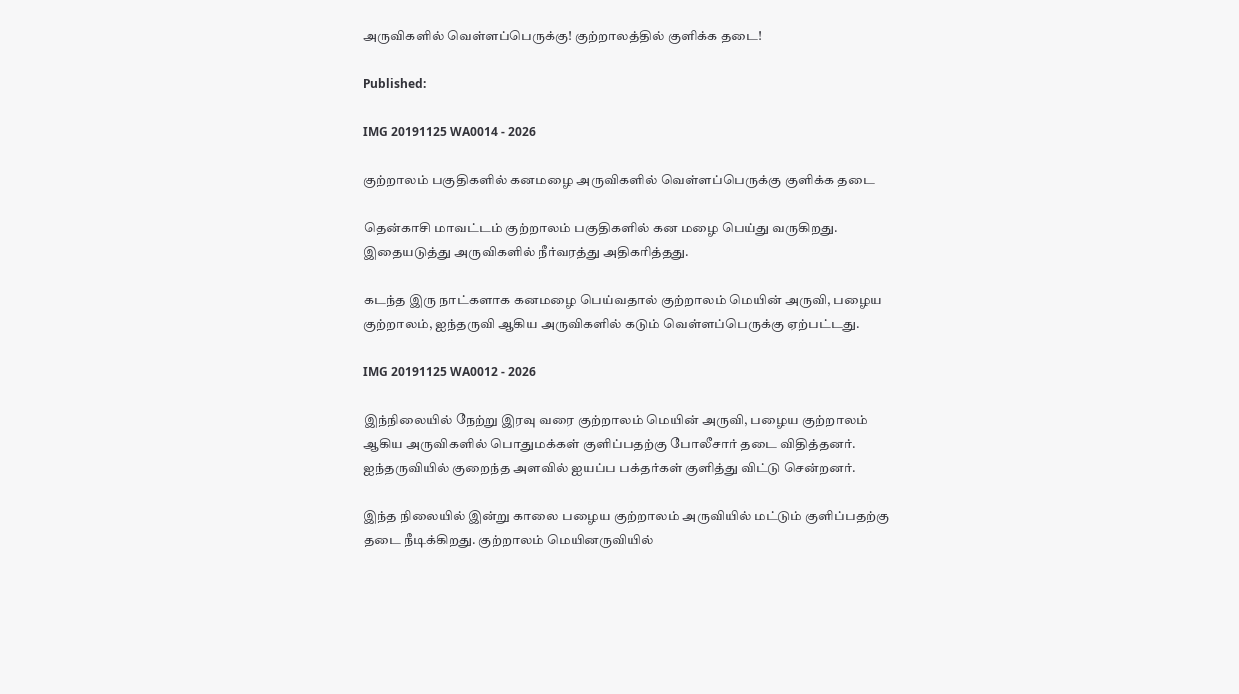அருவிகளில் வெள்ளப்பெருக்கு! குற்றாலத்தில் குளிக்க தடை!

Published:

IMG 20191125 WA0014 - 2026

குற்றாலம் பகுதிகளில் கனமழை அருவிகளில் வெள்ளப்பெருக்கு குளிக்க தடை

தென்காசி மாவட்டம் குற்றாலம் பகுதிகளில் கன மழை பெய்து வருகிறது. இதையடுத்து அருவிகளில் நீர்வரத்து அதிகரித்தது.

கடந்த இரு நாட்களாக கனமழை பெய்வதால் குற்றாலம் மெயின் அருவி, பழைய குற்றாலம், ஐந்தருவி ஆகிய அருவிகளில் கடும் வெள்ளப்பெருக்கு ஏற்பட்டது.

IMG 20191125 WA0012 - 2026

இந்நிலையில் நேற்று இரவு வரை குற்றாலம் மெயின் அருவி, பழைய குற்றாலம் ஆகிய அருவிகளில் பொதுமக்கள் குளிப்பதற்கு போலீசார் தடை விதித்தனர். ஐந்தருவியில் குறைந்த அளவில் ஐயப்ப பக்தர்கள் குளித்து விட்டு சென்றனர்.

இந்த நிலையில் இன்று காலை பழைய குற்றாலம் அருவியில் மட்டும் குளிப்பதற்கு தடை நீடிக்கிறது. குற்றாலம் மெயினருவியில்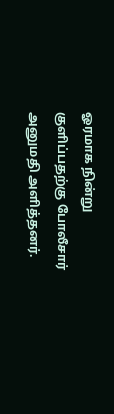ஓரமாக நின்று குளிப்பதற்கு போலீசார் அனுமதி அளித்தனர்.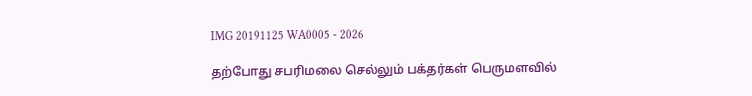IMG 20191125 WA0005 - 2026

தற்போது சபரிமலை செல்லும் பக்தர்கள் பெருமளவில்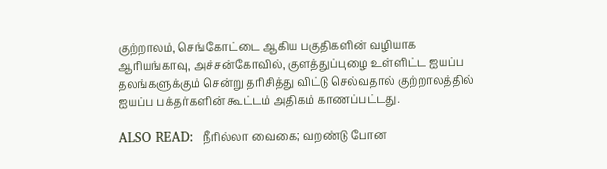குற்றாலம், செங்கோட்டை ஆகிய பகுதிகளின் வழியாக ஆரியங்காவு, அச்சன்கோவில், குளத்துப்புழை உள்ளிட்ட ஐயப்ப தலங்களுக்கும் சென்று தரிசித்து விட்டு செல்வதால் குற்றாலத்தில் ஐயப்ப பக்தர்களின் கூட்டம் அதிகம் காணப்பட்டது.

ALSO READ:  நீரில்லா வைகை; வறண்டு போன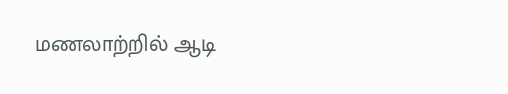மணலாற்றில் ஆடி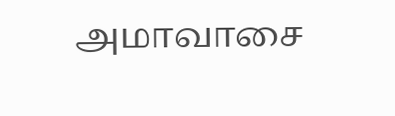அமாவாசை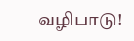வழிபாடு!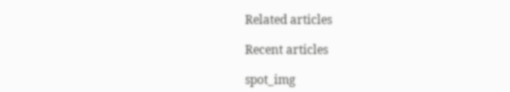Related articles

Recent articles

spot_img